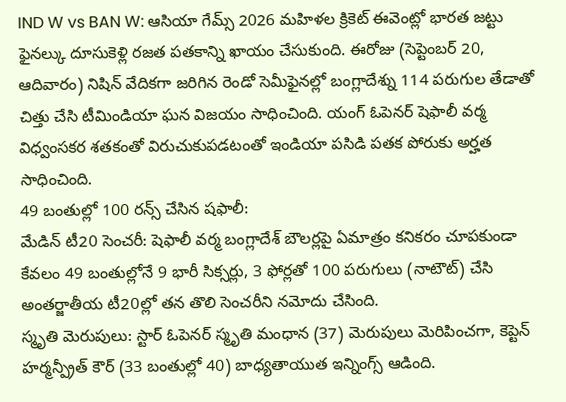IND W vs BAN W: ఆసియా గేమ్స్ 2026 మహిళల క్రికెట్ ఈవెంట్లో భారత జట్టు ఫైనల్కు దూసుకెళ్లి రజత పతకాన్ని ఖాయం చేసుకుంది. ఈరోజు (సెప్టెంబర్ 20, ఆదివారం) నిషిన్ వేదికగా జరిగిన రెండో సెమీఫైనల్లో బంగ్లాదేశ్ను 114 పరుగుల తేడాతో చిత్తు చేసి టీమిండియా ఘన విజయం సాధించింది. యంగ్ ఓపెనర్ షెఫాలీ వర్మ విధ్వంసకర శతకంతో విరుచుకుపడటంతో ఇండియా పసిడి పతక పోరుకు అర్హత సాధించింది.
49 బంతుల్లో 100 రన్స్ చేసిన షఫాలీ:
మేడిన్ టీ20 సెంచరీ: షెఫాలీ వర్మ బంగ్లాదేశ్ బౌలర్లపై ఏమాత్రం కనికరం చూపకుండా కేవలం 49 బంతుల్లోనే 9 భారీ సిక్సర్లు, 3 ఫోర్లతో 100 పరుగులు (నాటౌట్) చేసి అంతర్జాతీయ టీ20ల్లో తన తొలి సెంచరీని నమోదు చేసింది.
స్మృతి మెరుపులు: స్టార్ ఓపెనర్ స్మృతి మంధాన (37) మెరుపులు మెరిపించగా, కెప్టెన్ హర్మన్ప్రీత్ కౌర్ (33 బంతుల్లో 40) బాధ్యతాయుత ఇన్నింగ్స్ ఆడింది.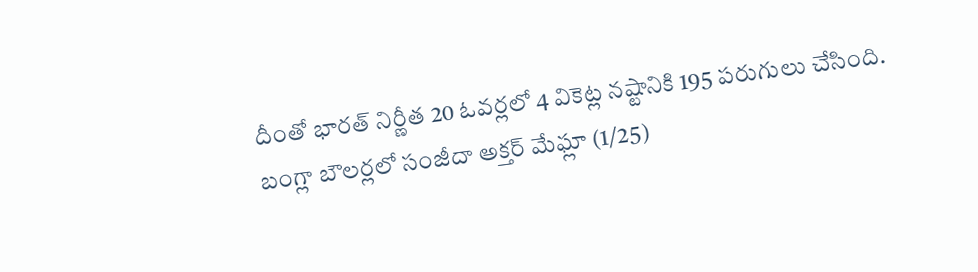దీంతో భారత్ నిర్ణీత 20 ఓవర్లలో 4 వికెట్ల నష్టానికి 195 పరుగులు చేసింది. బంగ్లా బౌలర్లలో సంజీదా అక్తర్ మేఘ్లా (1/25)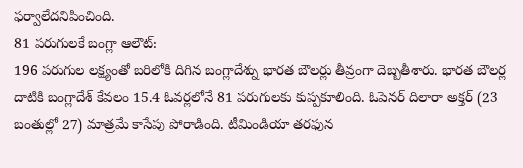ఫర్వాలేదనిపించింది.
81 పరుగులకే బంగ్లా ఆలౌట్:
196 పరుగుల లక్ష్యంతో బరిలోకి దిగిన బంగ్లాదేశ్ను భారత బౌలర్లు తీవ్రంగా దెబ్బతీశారు. భారత బౌలర్ల దాటికి బంగ్లాదేశ్ కేవలం 15.4 ఓవర్లలోనే 81 పరుగులకు కుప్పకూలింది. ఓపెనర్ దిలారా అక్తర్ (23 బంతుల్లో 27) మాత్రమే కాసేపు పోరాడింది. టీమిండియా తరఫున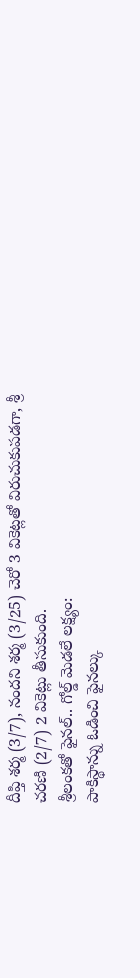దీప్తి శర్మ (3/7), నందని శర్మ (3/25) చెరో 3 వికెట్లతో విరుచుకుపడగా, శ్రీ చరణి (2/7) 2 వికెట్లు తీసుకుంది.
శ్రీలంకతో ఫైనల్.. గోల్డ్ మెడలే లక్ష్యం:
పాకిస్థాన్ను ఓడించి ఫైనల్కు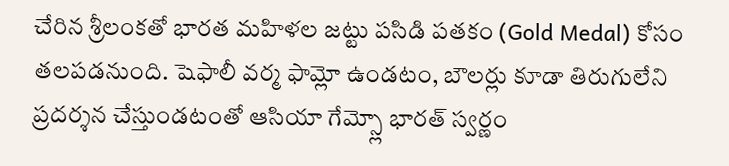చేరిన శ్రీలంకతో భారత మహిళల జట్టు పసిడి పతకం (Gold Medal) కోసం తలపడనుంది. షెఫాలీ వర్మ ఫామ్లో ఉండటం, బౌలర్లు కూడా తిరుగులేని ప్రదర్శన చేస్తుండటంతో ఆసియా గేమ్స్లో భారత్ స్వర్ణం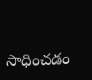సాధించడం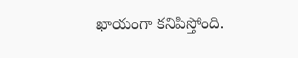ఖాయంగా కనిపిస్తోంది.